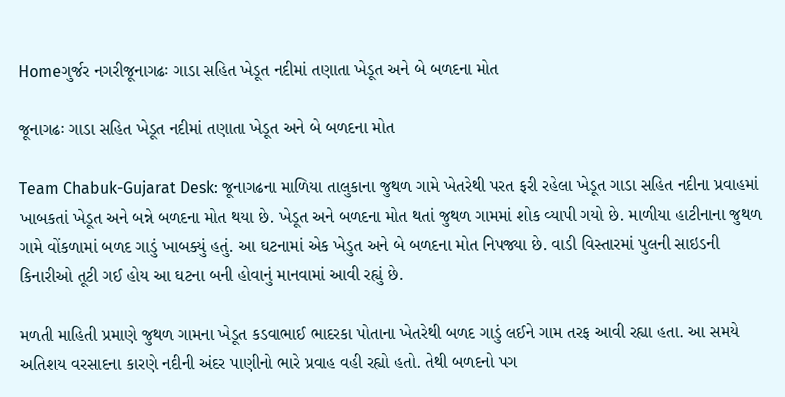Homeગુર્જર નગરીજૂનાગઢઃ ગાડા સહિત ખેડૂત નદીમાં તણાતા ખેડૂત અને બે બળદના મોત

જૂનાગઢઃ ગાડા સહિત ખેડૂત નદીમાં તણાતા ખેડૂત અને બે બળદના મોત

Team Chabuk-Gujarat Desk: જૂનાગઢના માળિયા તાલુકાના જુથળ ગામે ખેતરેથી પરત ફરી રહેલા ખેડૂત ગાડા સહિત નદીના પ્રવાહમાં ખાબકતાં ખેડૂત અને બન્ને બળદના મોત થયા છે. ખેડૂત અને બળદના મોત થતાં જુથળ ગામમાં શોક વ્યાપી ગયો છે. માળીયા હાટીનાના જુથળ ગામે વોંકળામાં બળદ ગાડું ખાબક્યું હતું. આ ઘટનામાં એક ખેડુત અને બે બળદના મોત નિપજ્યા છે. વાડી વિસ્તારમાં પુલની સાઇડની કિનારીઓ તૂટી ગઈ હોય આ ઘટના બની હોવાનું માનવામાં આવી રહ્યું છે.

મળતી માહિતી પ્રમાણે જુથળ ગામના ખેડૂત કડવાભાઈ ભાદરકા પોતાના ખેતરેથી બળદ ગાડું લઈને ગામ તરફ આવી રહ્યા હતા. આ સમયે અતિશય વરસાદના કારણે નદીની અંદર પાણીનો ભારે પ્રવાહ વહી રહ્યો હતો. તેથી બળદનો પગ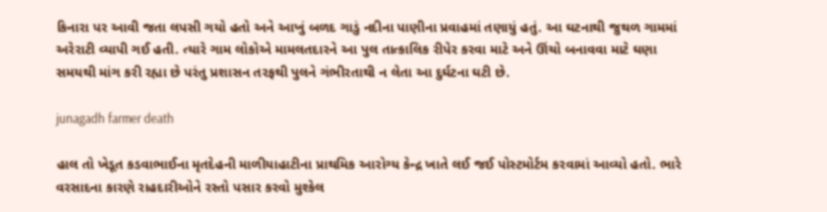કિનારા પર આવી જતા લપસી ગયો હતો અને આખું બળદ ગાડું નદીના પાણીના પ્રવાહમાં તણાયું હતું. આ ઘટનાથી જુથળ ગામમાં અરેરાટી વ્યાપી ગઈ હતી. ત્યારે ગામ લોકોએ મામલતદારને આ પુલ તાત્કાલિક રીપેર કરવા માટે અને ઊંચો બનાવવા માટે ઘણા સમયથી માંગ કરી રહ્યા છે પરંતુ પ્રશાસન તરફથી પુલને ગંભીરતાથી ન લેતા આ દુર્ઘટના ઘટી છે.

junagadh farmer death

હાલ તો ખેડૂત કડવાભાઈના મૃતદેહની માળીયાહાટીના પ્રાથમિક આરોગ્ય કેન્દ્ર ખાતે લઈ જઈ પોસ્ટમોર્ટમ કરવામાં આવ્યો હતો. ભારે વરસાદના કારણે રાહદારીઓને રસ્તો પસાર કરવો મુશ્કેલ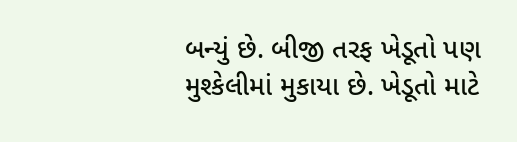બન્યું છે. બીજી તરફ ખેડૂતો પણ મુશ્કેલીમાં મુકાયા છે. ખેડૂતો માટે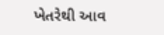ખેતરેથી આવ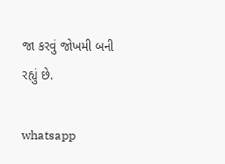જા કરવું જોખમી બની રહ્યું છે.

whatsapp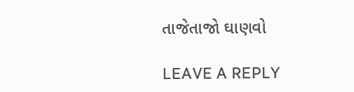તાજેતાજો ઘાણવો

LEAVE A REPLY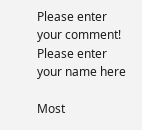Please enter your comment!
Please enter your name here

Most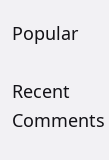Popular

Recent Comments